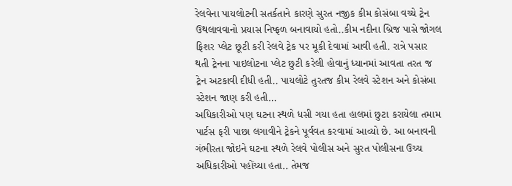રેલવેના પાયલોટની સતર્કતાને કારણે સુરત નજીક કીમ કોસંબા વચ્ચે ટ્રેન ઉથલાવવાનો પ્રયાસ નિષ્ફળ બનાવાયો હતો..કીમ નદીના બ્રિજ પાસે જોગલ ફિશર પ્લેટ છૂટી કરી રેલવે ટ્રેક પર મૂકી દેવામાં આવી હતી. રાત્રે પસાર થતી ટ્રેનના પાઇલોટના પ્લેટ છુટી કરેલી હોવાનું ધ્યાનમાં આવતા તરત જ ટ્રેન અટકાવી દીધી હતી.. પાયલોટે તુરતજ કીમ રેલવે સ્ટેશન અને કોસંબા સ્ટેશન જાણ કરી હતી…
અધિકારીઓ પણ ઘટના સ્થળે ધસી ગયા હતા હાલમાં છુટા કરાયેલા તમામ પાર્ટસ ફરી પાછા લગાવીને ટ્રેકને પૂર્વવત કરવામાં આવ્યો છે. આ બનાવની ગંભીરતા જોઇને ઘટના સ્થળે રેલવે પોલીસ અને સુરત પોલીસના ઉચ્ચ અધિકારીઓ પહોંચ્યા હતા.. તેમજ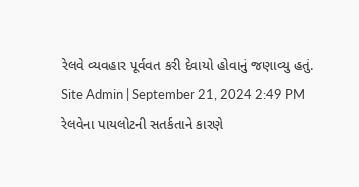રેલવે વ્યવહાર પૂર્વવત કરી દેવાયો હોવાનું જણાવ્યુ હતું.
Site Admin | September 21, 2024 2:49 PM
રેલવેના પાયલોટની સતર્કતાને કારણે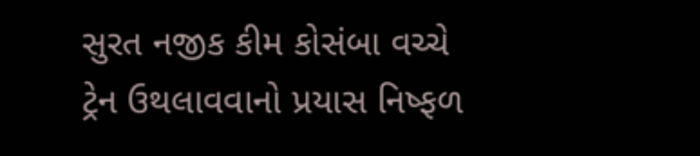સુરત નજીક કીમ કોસંબા વચ્ચે ટ્રેન ઉથલાવવાનો પ્રયાસ નિષ્ફળ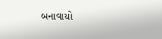બનાવાયો